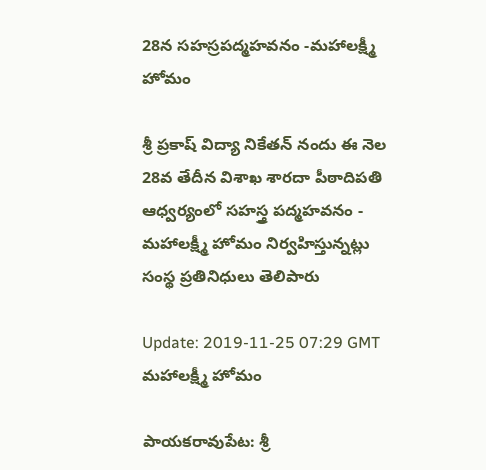28న సహస్రపద్మహవనం -మహాలక్ష్మీ హోమం

శ్రీ ప్రకాష్ విద్యా నికేతన్ నందు ఈ నెల 28వ తేదీన విశాఖ శారదా పీఠాదిపతి ఆధ్వర్యంలో సహస్త్ర పద్మహవనం - మహాలక్ష్మీ హోమం నిర్వహిస్తున్నట్లు సంస్థ ప్రతినిధులు తెలిపారు

Update: 2019-11-25 07:29 GMT
మహాలక్ష్మీ హోమం

పాయకరావుపేట: శ్రీ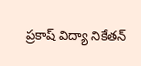ప్రకాష్ విద్యా నికేతన్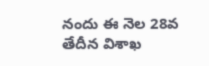నందు ఈ నెల 28వ తేదీన విశాఖ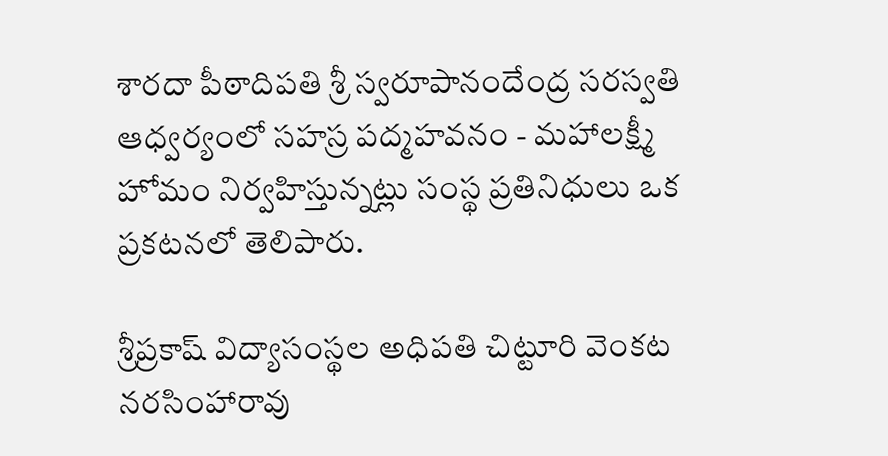శారదా పీఠాదిపతి శ్రీ స్వరూపానందేంద్ర సరస్వతి ఆధ్వర్యంలో సహస్ర పద్మహవనం - మహాలక్ష్మీ హోమం నిర్వహిస్తున్నట్లు సంస్థ ప్రతినిధులు ఒక ప్రకటనలో తెలిపారు.

శ్రీప్రకాష్ విద్యాసంస్థల అధిపతి చిట్టూరి వెంకట నరసింహారావు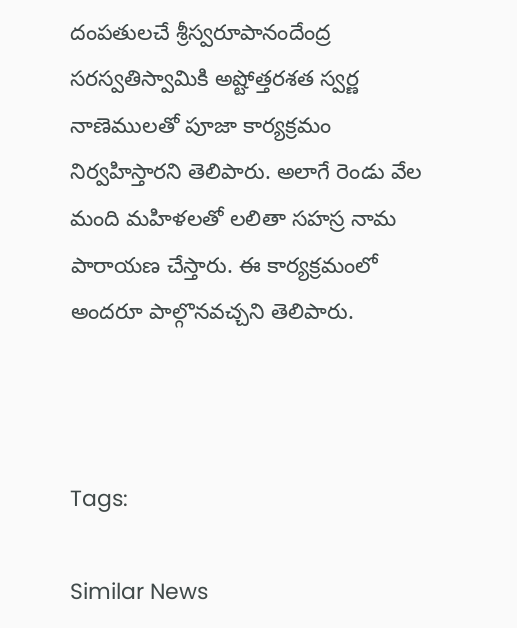దంపతులచే శ్రీస్వరూపానందేంద్ర సరస్వతిస్వామికి అష్టోత్తరశత స్వర్ణ నాణెములతో పూజా కార్యక్రమం నిర్వహిస్తారని తెలిపారు. అలాగే రెండు వేల మంది మహిళలతో లలితా సహస్ర నామ పారాయణ చేస్తారు. ఈ కార్యక్రమంలో అందరూ పాల్గొనవచ్చని తెలిపారు.



Tags:

Similar News